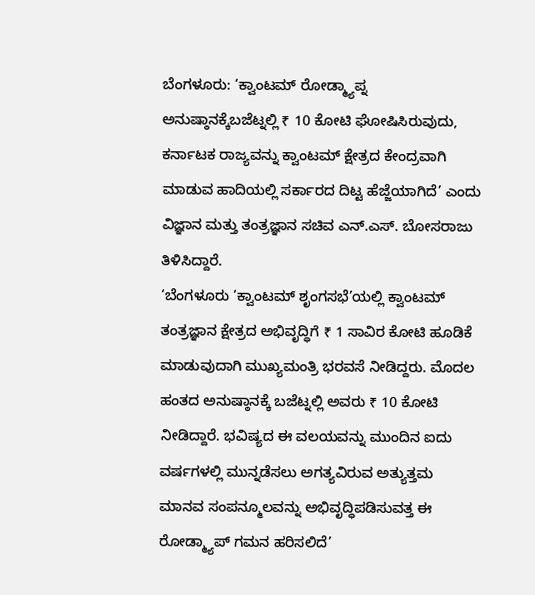ಬೆಂಗಳೂರು: ‘ಕ್ವಾಂಟಮ್ ರೋಡ್ಮ್ಯಾಪ್ನ ಅನುಷ್ಠಾನಕ್ಕೆಬಜೆಟ್ನಲ್ಲಿ ₹ 10 ಕೋಟಿ ಘೋಷಿಸಿರುವುದು, ಕರ್ನಾಟಕ ರಾಜ್ಯವನ್ನು ಕ್ವಾಂಟಮ್ ಕ್ಷೇತ್ರದ ಕೇಂದ್ರವಾಗಿ ಮಾಡುವ ಹಾದಿಯಲ್ಲಿ ಸರ್ಕಾರದ ದಿಟ್ಟ ಹೆಜ್ಜೆಯಾಗಿದೆ’ ಎಂದು ವಿಜ್ಞಾನ ಮತ್ತು ತಂತ್ರಜ್ಞಾನ ಸಚಿವ ಎನ್.ಎಸ್. ಬೋಸರಾಜು ತಿಳಿಸಿದ್ದಾರೆ.
‘ಬೆಂಗಳೂರು ‘ಕ್ವಾಂಟಮ್ ಶೃಂಗಸಭೆ’ಯಲ್ಲಿ ಕ್ವಾಂಟಮ್ ತಂತ್ರಜ್ಞಾನ ಕ್ಷೇತ್ರದ ಅಭಿವೃದ್ಧಿಗೆ ₹ 1 ಸಾವಿರ ಕೋಟಿ ಹೂಡಿಕೆ ಮಾಡುವುದಾಗಿ ಮುಖ್ಯಮಂತ್ರಿ ಭರವಸೆ ನೀಡಿದ್ದರು. ಮೊದಲ ಹಂತದ ಅನುಷ್ಠಾನಕ್ಕೆ ಬಜೆಟ್ನಲ್ಲಿ ಅವರು ₹ 10 ಕೋಟಿ ನೀಡಿದ್ದಾರೆ. ಭವಿಷ್ಯದ ಈ ವಲಯವನ್ನು ಮುಂದಿನ ಐದು ವರ್ಷಗಳಲ್ಲಿ ಮುನ್ನಡೆಸಲು ಅಗತ್ಯವಿರುವ ಅತ್ಯುತ್ತಮ ಮಾನವ ಸಂಪನ್ಮೂಲವನ್ನು ಅಭಿವೃದ್ಧಿಪಡಿಸುವತ್ತ ಈ ರೋಡ್ಮ್ಯಾಪ್ ಗಮನ ಹರಿಸಲಿದೆ’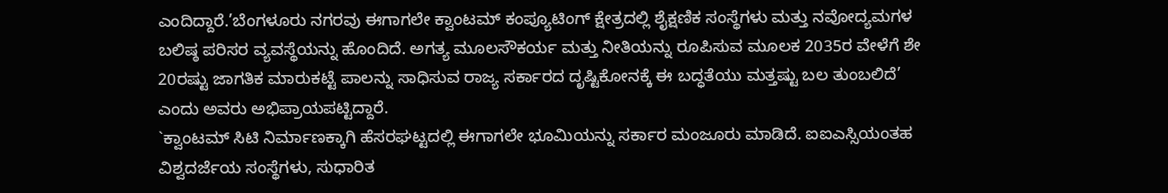ಎಂದಿದ್ದಾರೆ.’ಬೆಂಗಳೂರು ನಗರವು ಈಗಾಗಲೇ ಕ್ವಾಂಟಮ್ ಕಂಪ್ಯೂಟಿಂಗ್ ಕ್ಷೇತ್ರದಲ್ಲಿ ಶೈಕ್ಷಣಿಕ ಸಂಸ್ಥೆಗಳು ಮತ್ತು ನವೋದ್ಯಮಗಳ ಬಲಿಷ್ಠ ಪರಿಸರ ವ್ಯವಸ್ಥೆಯನ್ನು ಹೊಂದಿದೆ. ಅಗತ್ಯ ಮೂಲಸೌಕರ್ಯ ಮತ್ತು ನೀತಿಯನ್ನು ರೂಪಿಸುವ ಮೂಲಕ 2035ರ ವೇಳೆಗೆ ಶೇ 20ರಷ್ಟು ಜಾಗತಿಕ ಮಾರುಕಟ್ಟೆ ಪಾಲನ್ನು ಸಾಧಿಸುವ ರಾಜ್ಯ ಸರ್ಕಾರದ ದೃಷ್ಟಿಕೋನಕ್ಕೆ ಈ ಬದ್ಧತೆಯು ಮತ್ತಷ್ಟು ಬಲ ತುಂಬಲಿದೆ’ ಎಂದು ಅವರು ಅಭಿಪ್ರಾಯಪಟ್ಟಿದ್ದಾರೆ.
`ಕ್ವಾಂಟಮ್ ಸಿಟಿ ನಿರ್ಮಾಣಕ್ಕಾಗಿ ಹೆಸರಘಟ್ಟದಲ್ಲಿ ಈಗಾಗಲೇ ಭೂಮಿಯನ್ನು ಸರ್ಕಾರ ಮಂಜೂರು ಮಾಡಿದೆ. ಐಐಎಸ್ಸಿಯಂತಹ ವಿಶ್ವದರ್ಜೆಯ ಸಂಸ್ಥೆಗಳು, ಸುಧಾರಿತ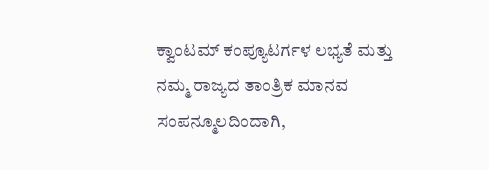ಕ್ವಾಂಟಮ್ ಕಂಪ್ಯೂಟರ್ಗಳ ಲಭ್ಯತೆ ಮತ್ತು ನಮ್ಮ ರಾಜ್ಯದ ತಾಂತ್ರಿಕ ಮಾನವ ಸಂಪನ್ಮೂಲದಿಂದಾಗಿ,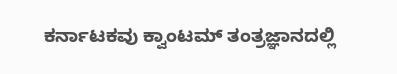ಕರ್ನಾಟಕವು ಕ್ವಾಂಟಮ್ ತಂತ್ರಜ್ಞಾನದಲ್ಲಿ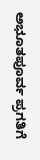ಅಭೂತಪೂರ್ವ ಪ್ರಗತಿಗೆ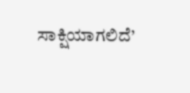ಸಾಕ್ಷಿಯಾಗಲಿದೆ’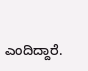ಎಂದಿದ್ದಾರೆ.